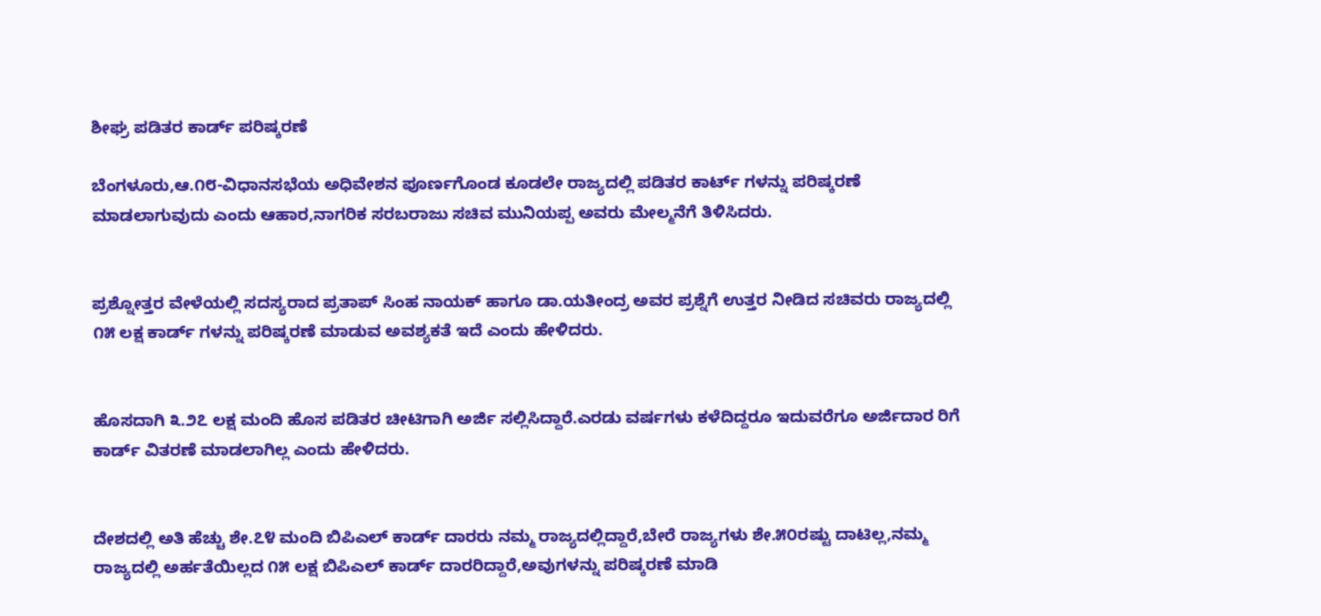ಶೀಘ್ರ ಪಡಿತರ ಕಾರ್ಡ್ ಪರಿಷ್ಕರಣೆ

ಬೆಂಗಳೂರು,ಆ.೧೮-ವಿಧಾನಸಭೆಯ ಅಧಿವೇಶನ ಪೂರ್ಣಗೊಂಡ ಕೂಡಲೇ ರಾಜ್ಯದಲ್ಲಿ ಪಡಿತರ ಕಾರ್ಟ್ ಗಳನ್ನು ಪರಿಷ್ಕರಣೆ ಮಾಡಲಾಗುವುದು ಎಂದು ಆಹಾರ,ನಾಗರಿಕ ಸರಬರಾಜು ಸಚಿವ ಮುನಿಯಪ್ಪ ಅವರು ಮೇಲ್ಮನೆಗೆ ತಿಳಿಸಿದರು.


ಪ್ರಶ್ನೋತ್ತರ ವೇಳೆಯಲ್ಲಿ ಸದಸ್ಯರಾದ ಪ್ರತಾಪ್ ಸಿಂಹ ನಾಯಕ್ ಹಾಗೂ ಡಾ.ಯತೀಂದ್ರ ಅವರ ಪ್ರಶ್ನೆಗೆ ಉತ್ತರ ನೀಡಿದ ಸಚಿವರು ರಾಜ್ಯದಲ್ಲಿ ೧೫ ಲಕ್ಷ ಕಾರ್ಡ್ ಗಳನ್ನು ಪರಿಷ್ಕರಣೆ ಮಾಡುವ ಅವಶ್ಯಕತೆ ಇದೆ ಎಂದು ಹೇಳಿದರು.


ಹೊಸದಾಗಿ ೩.೨೭ ಲಕ್ಷ ಮಂದಿ ಹೊಸ ಪಡಿತರ ಚೀಟಿಗಾಗಿ ಅರ್ಜಿ ಸಲ್ಲಿಸಿದ್ದಾರೆ.ಎರಡು ವರ್ಷಗಳು ಕಳೆದಿದ್ದರೂ ಇದುವರೆಗೂ ಅರ್ಜಿದಾರ ರಿಗೆ ಕಾರ್ಡ್ ವಿತರಣೆ ಮಾಡಲಾಗಿಲ್ಲ ಎಂದು ಹೇಳಿದರು.


ದೇಶದಲ್ಲಿ ಅತಿ ಹೆಚ್ಚು ಶೇ.೭೪ ಮಂದಿ ಬಿಪಿಎಲ್ ಕಾರ್ಡ್ ದಾರರು ನಮ್ಮ ರಾಜ್ಯದಲ್ಲಿದ್ದಾರೆ,ಬೇರೆ ರಾಜ್ಯಗಳು ಶೇ.೫೦ರಷ್ಟು ದಾಟಿಲ್ಲ,ನಮ್ಮ ರಾಜ್ಯದಲ್ಲಿ ಅರ್ಹತೆಯಿಲ್ಲದ ೧೫ ಲಕ್ಷ ಬಿಪಿಎಲ್ ಕಾರ್ಡ್ ದಾರರಿದ್ದಾರೆ,ಅವುಗಳನ್ನು ಪರಿಷ್ಕರಣೆ ಮಾಡಿ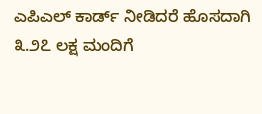ಎಪಿಎಲ್ ಕಾರ್ಡ್ ನೀಡಿದರೆ ಹೊಸದಾಗಿ ೩.೨೭ ಲಕ್ಷ ಮಂದಿಗೆ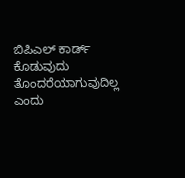ಬಿಪಿಎಲ್ ಕಾರ್ಡ್ ಕೊಡುವುದು ತೊಂದರೆಯಾಗುವುದಿಲ್ಲ ಎಂದು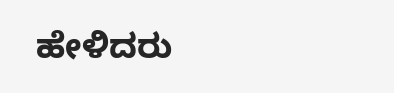ಹೇಳಿದರು